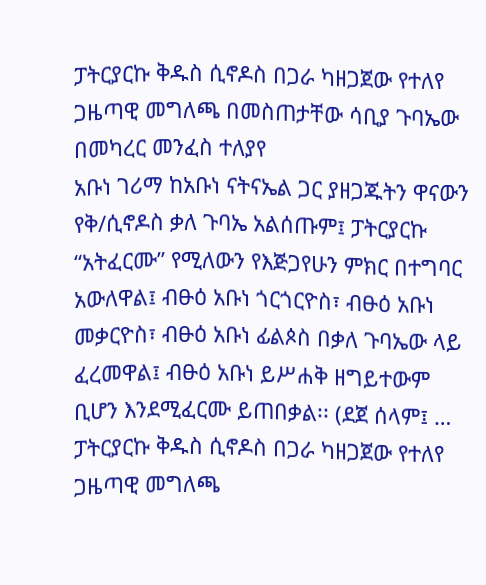ፓትርያርኩ ቅዱስ ሲኖዶስ በጋራ ካዘጋጀው የተለየ ጋዜጣዊ መግለጫ በመስጠታቸው ሳቢያ ጉባኤው በመካረር መንፈስ ተለያየ
አቡነ ገሪማ ከአቡነ ናትናኤል ጋር ያዘጋጁትን ዋናውን የቅ/ሲኖዶስ ቃለ ጉባኤ አልሰጡም፤ ፓትርያርኩ “አትፈርሙ” የሚለውን የእጅጋየሁን ምክር በተግባር አውለዋል፤ ብፁዕ አቡነ ጎርጎርዮስ፣ ብፁዕ አቡነ መቃርዮስ፣ ብፁዕ አቡነ ፊልጶስ በቃለ ጉባኤው ላይ ፈረመዋል፤ ብፁዕ አቡነ ይሥሐቅ ዘግይተውም ቢሆን እንደሚፈርሙ ይጠበቃል፡፡ (ደጀ ሰላም፤ …
ፓትርያርኩ ቅዱስ ሲኖዶስ በጋራ ካዘጋጀው የተለየ ጋዜጣዊ መግለጫ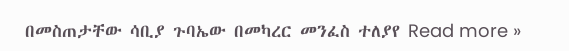በመስጠታቸው ሳቢያ ጉባኤው በመካረር መንፈስ ተለያየ Read more »